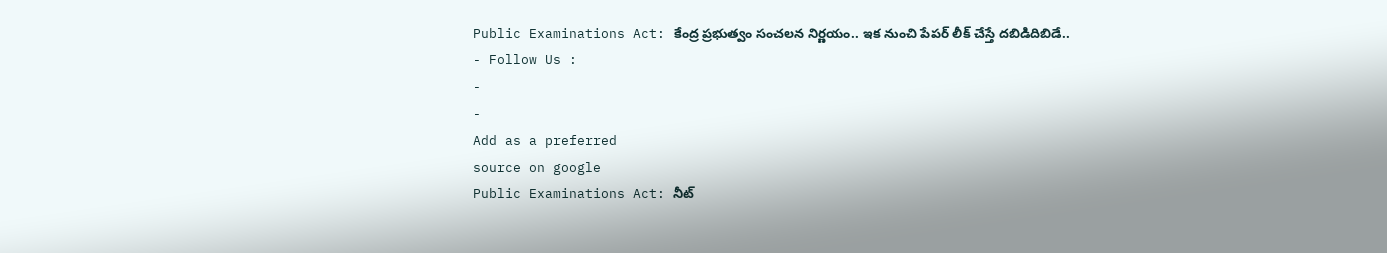Public Examinations Act: కేంద్ర ప్రభుత్వం సంచలన నిర్ణయం.. ఇక నుంచి పేపర్ లీక్ చేస్తే దబిడిదిబిడే..
- Follow Us :
-
-
Add as a preferred
source on google
Public Examinations Act: నీట్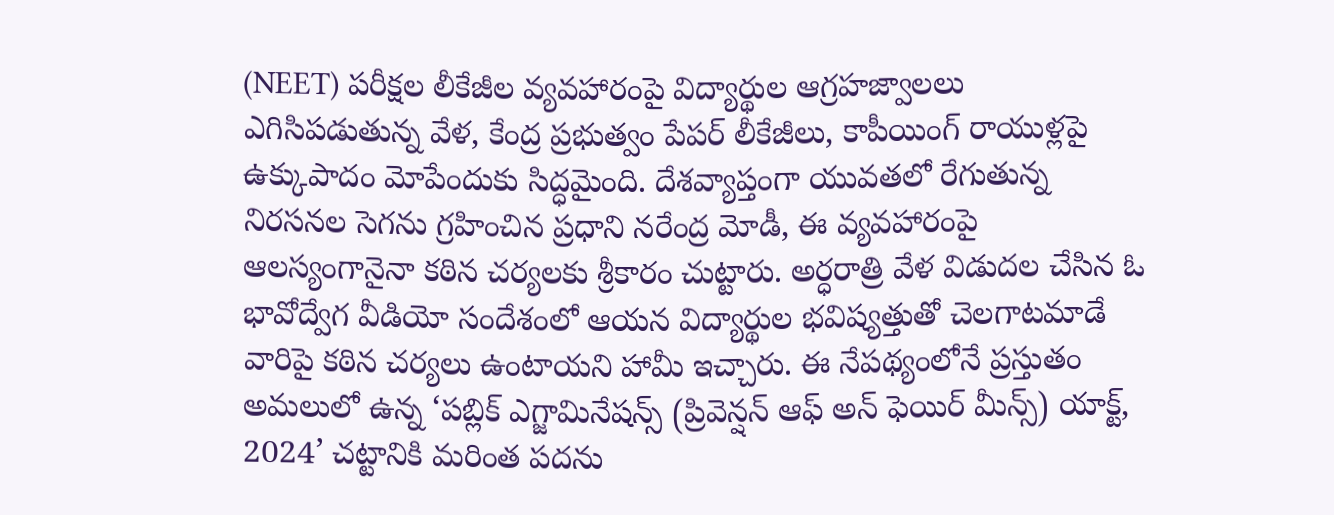(NEET) పరీక్షల లీకేజీల వ్యవహారంపై విద్యార్థుల ఆగ్రహజ్వాలలు ఎగిసిపడుతున్న వేళ, కేంద్ర ప్రభుత్వం పేపర్ లీకేజీలు, కాపీయింగ్ రాయుళ్లపై ఉక్కుపాదం మోపేందుకు సిద్ధమైంది. దేశవ్యాప్తంగా యువతలో రేగుతున్న నిరసనల సెగను గ్రహించిన ప్రధాని నరేంద్ర మోడీ, ఈ వ్యవహారంపై ఆలస్యంగానైనా కఠిన చర్యలకు శ్రీకారం చుట్టారు. అర్ధరాత్రి వేళ విడుదల చేసిన ఓ భావోద్వేగ వీడియో సందేశంలో ఆయన విద్యార్థుల భవిష్యత్తుతో చెలగాటమాడే వారిపై కఠిన చర్యలు ఉంటాయని హామీ ఇచ్చారు. ఈ నేపథ్యంలోనే ప్రస్తుతం అమలులో ఉన్న ‘పబ్లిక్ ఎగ్జామినేషన్స్ (ప్రివెన్షన్ ఆఫ్ అన్ ఫెయిర్ మీన్స్) యాక్ట్, 2024’ చట్టానికి మరింత పదను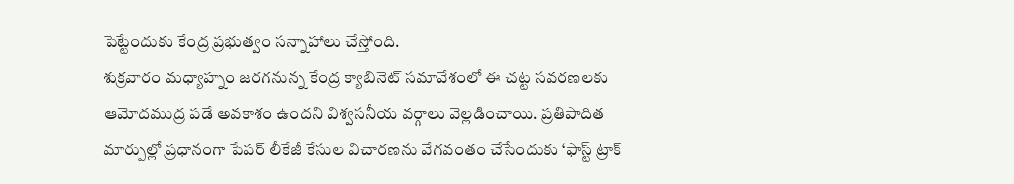పెట్టేందుకు కేంద్ర ప్రభుత్వం సన్నాహాలు చేస్తోంది.
శుక్రవారం మధ్యాహ్నం జరగనున్న కేంద్ర క్యాబినెట్ సమావేశంలో ఈ చట్ట సవరణలకు ఆమోదముద్ర పడే అవకాశం ఉందని విశ్వసనీయ వర్గాలు వెల్లడించాయి. ప్రతిపాదిత మార్పుల్లో ప్రధానంగా పేపర్ లీకేజీ కేసుల విచారణను వేగవంతం చేసేందుకు ‘ఫాస్ట్ ట్రాక్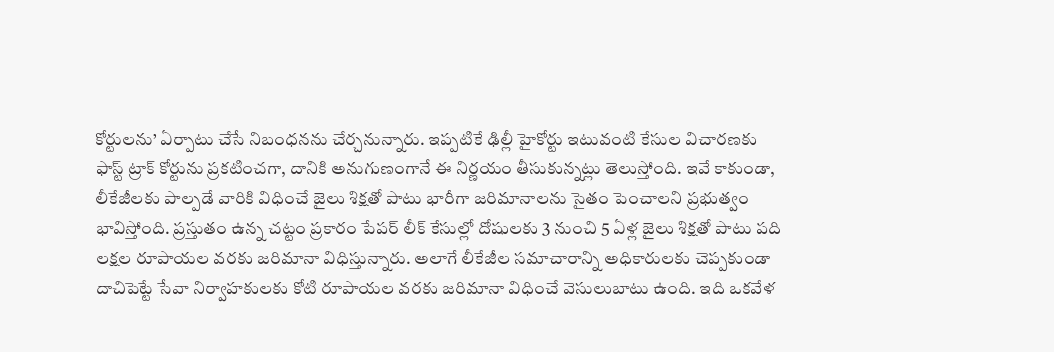కోర్టులను’ ఏర్పాటు చేసే నిబంధనను చేర్చనున్నారు. ఇప్పటికే ఢిల్లీ హైకోర్టు ఇటువంటి కేసుల విచారణకు ఫాస్ట్ ట్రాక్ కోర్టును ప్రకటించగా, దానికి అనుగుణంగానే ఈ నిర్ణయం తీసుకున్నట్లు తెలుస్తోంది. ఇవే కాకుండా, లీకేజీలకు పాల్పడే వారికి విధించే జైలు శిక్షతో పాటు భారీగా జరిమానాలను సైతం పెంచాలని ప్రభుత్వం భావిస్తోంది. ప్రస్తుతం ఉన్న చట్టం ప్రకారం పేపర్ లీక్ కేసుల్లో దోషులకు 3 నుంచి 5 ఏళ్ల జైలు శిక్షతో పాటు పది లక్షల రూపాయల వరకు జరిమానా విధిస్తున్నారు. అలాగే లీకేజీల సమాచారాన్ని అధికారులకు చెప్పకుండా దాచిపెట్టే సేవా నిర్వాహకులకు కోటి రూపాయల వరకు జరిమానా విధించే వెసులుబాటు ఉంది. ఇది ఒకవేళ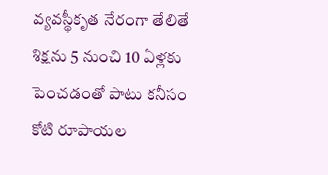వ్యవస్థీకృత నేరంగా తేలితే శిక్షను 5 నుంచి 10 ఏళ్లకు పెంచడంతో పాటు కనీసం కోటి రూపాయల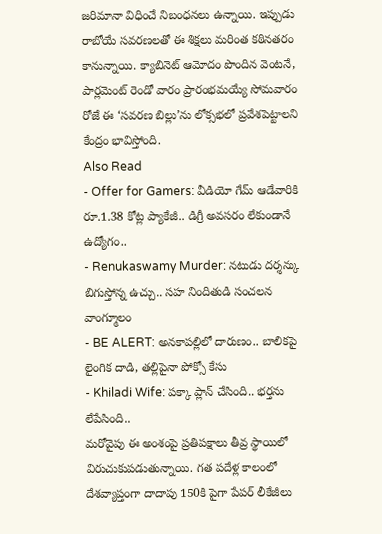జరిమానా విధించే నిబంధనలు ఉన్నాయి. ఇప్పుడు రాబోయే సవరణలతో ఈ శిక్షలు మరింత కఠినతరం కానున్నాయి. క్యాబినెట్ ఆమోదం పొందిన వెంటనే, పార్లమెంట్ రెండో వారం ప్రారంభమయ్యే సోమవారం రోజే ఈ ‘సవరణ బిల్లు’ను లోక్సభలో ప్రవేశపెట్టాలని కేంద్రం భావిస్తోంది.
Also Read
- Offer for Gamers: వీడియో గేమ్ ఆడేవారికి రూ.1.38 కోట్ల ప్యాకేజీ.. డిగ్రీ అవసరం లేకుండానే ఉద్యోగం..
- Renukaswamy Murder: నటుడు దర్శన్కు బిగుస్తోన్న ఉచ్చు.. సహ నిందితుడి సంచలన వాంగ్మూలం
- BE ALERT: అనకాపల్లిలో దారుణం.. బాలికపై లైంగిక దాడి, తల్లిపైనా పోక్సో కేసు
- Khiladi Wife: పక్కా ప్లాన్ చేసింది.. భర్తను లేపేసింది..
మరోవైపు ఈ అంశంపై ప్రతిపక్షాలు తీవ్ర స్థాయిలో విరుచుకుపడుతున్నాయి. గత పదేళ్ల కాలంలో దేశవ్యాప్తంగా దాదాపు 150కి పైగా పేపర్ లీకేజీలు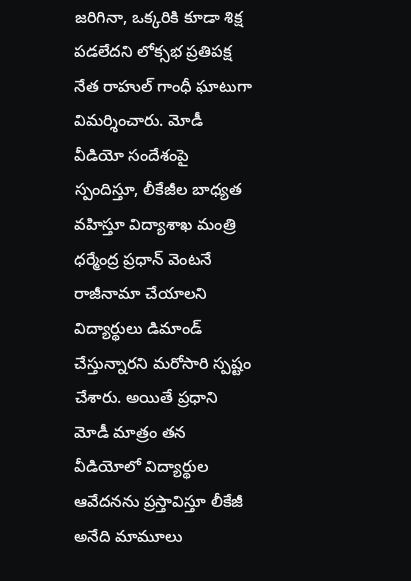జరిగినా, ఒక్కరికి కూడా శిక్ష పడలేదని లోక్సభ ప్రతిపక్ష నేత రాహుల్ గాంధీ ఘాటుగా విమర్శించారు. మోడీ వీడియో సందేశంపై స్పందిస్తూ, లీకేజీల బాధ్యత వహిస్తూ విద్యాశాఖ మంత్రి ధర్మేంద్ర ప్రధాన్ వెంటనే రాజీనామా చేయాలని విద్యార్థులు డిమాండ్ చేస్తున్నారని మరోసారి స్పష్టం చేశారు. అయితే ప్రధాని మోడీ మాత్రం తన వీడియోలో విద్యార్థుల ఆవేదనను ప్రస్తావిస్తూ లీకేజీ అనేది మామూలు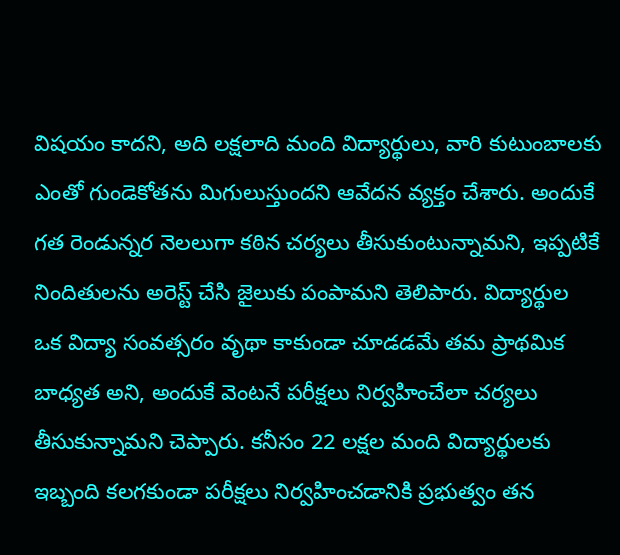విషయం కాదని, అది లక్షలాది మంది విద్యార్థులు, వారి కుటుంబాలకు ఎంతో గుండెకోతను మిగులుస్తుందని ఆవేదన వ్యక్తం చేశారు. అందుకే గత రెండున్నర నెలలుగా కఠిన చర్యలు తీసుకుంటున్నామని, ఇప్పటికే నిందితులను అరెస్ట్ చేసి జైలుకు పంపామని తెలిపారు. విద్యార్థుల ఒక విద్యా సంవత్సరం వృథా కాకుండా చూడడమే తమ ప్రాథమిక బాధ్యత అని, అందుకే వెంటనే పరీక్షలు నిర్వహించేలా చర్యలు తీసుకున్నామని చెప్పారు. కనీసం 22 లక్షల మంది విద్యార్థులకు ఇబ్బంది కలగకుండా పరీక్షలు నిర్వహించడానికి ప్రభుత్వం తన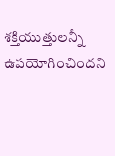శక్తియుత్తులన్నీ ఉపయోగించిందని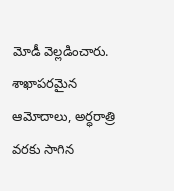మోడీ వెల్లడించారు. శాఖాపరమైన ఆమోదాలు, అర్ధరాత్రి వరకు సాగిన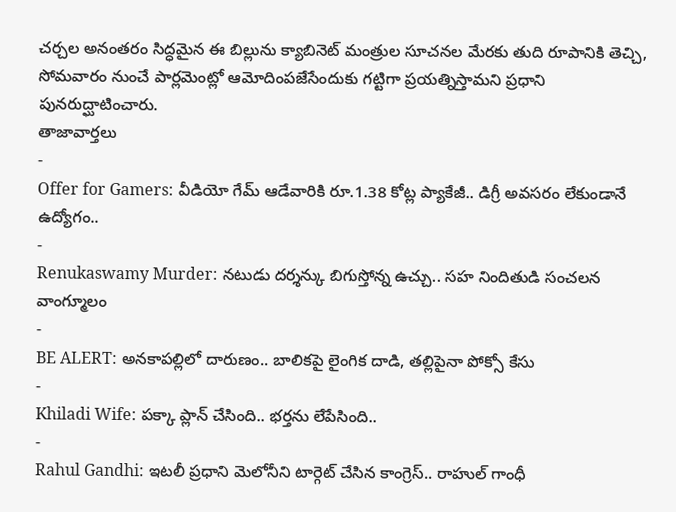చర్చల అనంతరం సిద్ధమైన ఈ బిల్లును క్యాబినెట్ మంత్రుల సూచనల మేరకు తుది రూపానికి తెచ్చి, సోమవారం నుంచే పార్లమెంట్లో ఆమోదింపజేసేందుకు గట్టిగా ప్రయత్నిస్తామని ప్రధాని పునరుద్ఘాటించారు.
తాజావార్తలు
-
Offer for Gamers: వీడియో గేమ్ ఆడేవారికి రూ.1.38 కోట్ల ప్యాకేజీ.. డిగ్రీ అవసరం లేకుండానే ఉద్యోగం..
-
Renukaswamy Murder: నటుడు దర్శన్కు బిగుస్తోన్న ఉచ్చు.. సహ నిందితుడి సంచలన వాంగ్మూలం
-
BE ALERT: అనకాపల్లిలో దారుణం.. బాలికపై లైంగిక దాడి, తల్లిపైనా పోక్సో కేసు
-
Khiladi Wife: పక్కా ప్లాన్ చేసింది.. భర్తను లేపేసింది..
-
Rahul Gandhi: ఇటలీ ప్రధాని మెలోనీని టార్గెట్ చేసిన కాంగ్రెస్.. రాహుల్ గాంధీ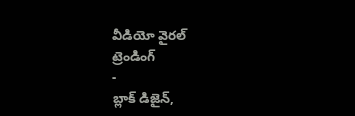వీడియో వైరల్
ట్రెండింగ్
-
బ్లాక్ డిజైన్,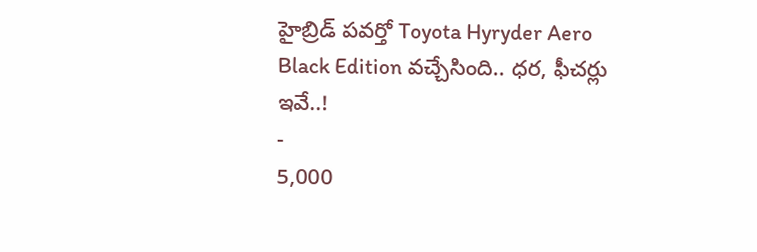హైబ్రిడ్ పవర్తో Toyota Hyryder Aero Black Edition వచ్చేసింది.. ధర, ఫీచర్లు ఇవే..!
-
5,000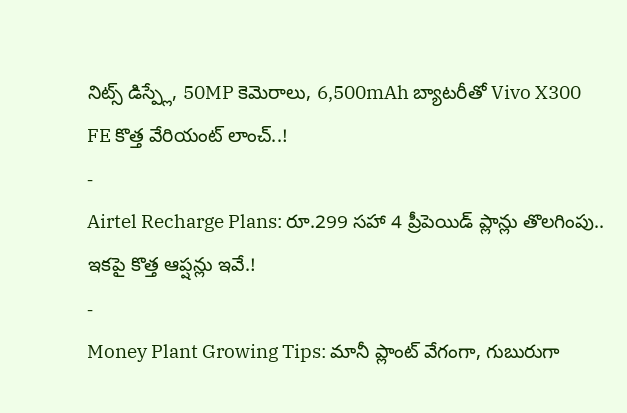నిట్స్ డిస్ప్లే, 50MP కెమెరాలు, 6,500mAh బ్యాటరీతో Vivo X300 FE కొత్త వేరియంట్ లాంచ్..!
-
Airtel Recharge Plans: రూ.299 సహా 4 ప్రీపెయిడ్ ప్లాన్లు తొలగింపు.. ఇకపై కొత్త ఆప్షన్లు ఇవే.!
-
Money Plant Growing Tips: మానీ ప్లాంట్ వేగంగా, గుబురుగా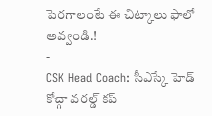పెరగాలంటే ఈ చిట్కాలు ఫాలో అవ్వండి.!
-
CSK Head Coach: సీఎస్కే హెడ్ కోచ్గా వరల్డ్ కప్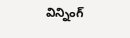విన్నింగ్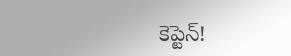కెప్టెన్!